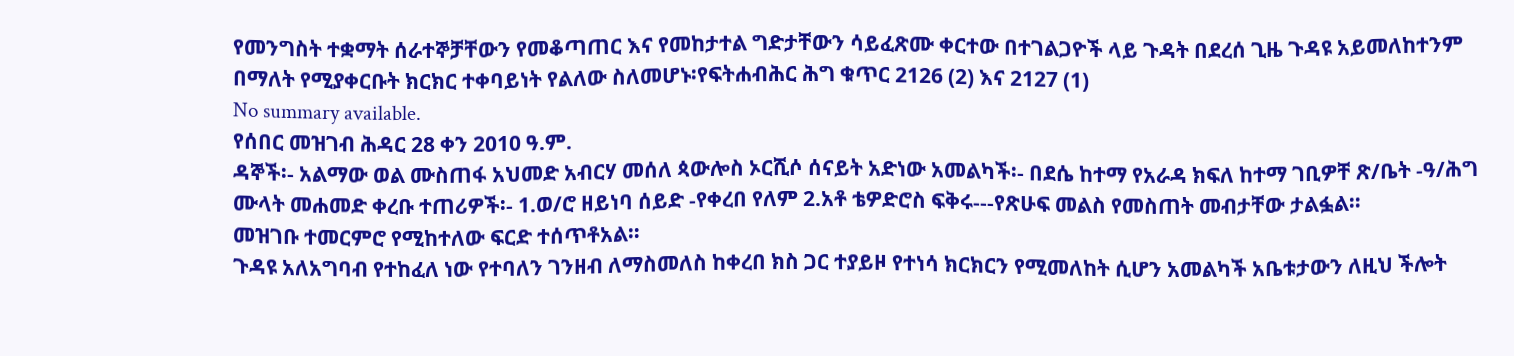የመንግስት ተቋማት ሰራተኞቻቸውን የመቆጣጠር እና የመከታተል ግድታቸውን ሳይፈጽሙ ቀርተው በተገልጋዮች ላይ ጉዳት በደረሰ ጊዜ ጉዳዩ አይመለከተንም በማለት የሚያቀርቡት ክርክር ተቀባይነት የልለው ስለመሆኑ፡የፍትሐብሕር ሕግ ቁጥር 2126 (2) እና 2127 (1)
No summary available.
የሰበር መዝገብ ሕዳር 28 ቀን 2010 ዓ.ም.
ዳኞች፡- አልማው ወል ሙስጠፋ አህመድ አብርሃ መሰለ ጳውሎስ ኦርሺሶ ሰናይት አድነው አመልካች፡- በደሴ ከተማ የአራዳ ክፍለ ከተማ ገቢዎቸ ጽ/ቤት -ዓ/ሕግ ሙላት መሐመድ ቀረቡ ተጠሪዎች፡- 1.ወ/ሮ ዘይነባ ሰይድ -የቀረበ የለም 2.አቶ ቴዎድሮስ ፍቅሩ---የጽሁፍ መልስ የመስጠት መብታቸው ታልፏል።
መዝገቡ ተመርምሮ የሚከተለው ፍርድ ተሰጥቶአል።
ጉዳዩ አለአግባብ የተከፈለ ነው የተባለን ገንዘብ ለማስመለስ ከቀረበ ክስ ጋር ተያይዞ የተነሳ ክርክርን የሚመለከት ሲሆን አመልካች አቤቱታውን ለዚህ ችሎት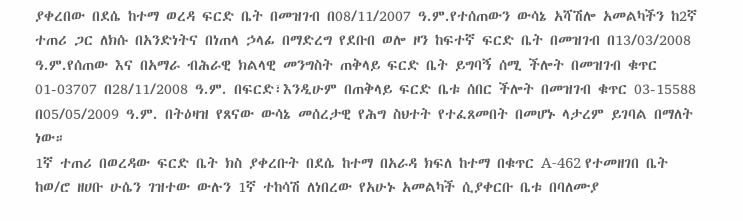ያቀረበው በደሴ ከተማ ወረዳ ፍርድ ቤት በመዝገብ በ08/11/2007 ዓ.ም.የተሰጠውን ውሳኔ አሻሽሎ አመልካችን ከ2ኛ ተጠሪ ጋር ለክሱ በአንድነትና በነጠላ ኃላፊ በማድረግ የደቡበ ወሎ ዞን ከፍተኛ ፍርድ ቤት በመዝገብ በ13/03/2008 ዓ.ም.የሰጠው እና በአማራ ብሕራዊ ክልላዊ መንግስት ጠቅላይ ፍርድ ቤት ይግባኝ ሰሚ ችሎት በመዝገብ ቁጥር 01-03707 በ28/11/2008 ዓ.ም. በፍርድ፣እንዲሁም በጠቅላይ ፍርድ ቤቱ ሰበር ችሎት በመዝገብ ቁጥር 03-15588 በ05/05/2009 ዓ.ም. በትዕዛዝ የጸናው ውሳኔ መሰረታዊ የሕግ ስህተት የተፈጸመበት በመሆኑ ላታረም ይገባል በማለት ነው።
1ኛ ተጠሪ በወረዳው ፍርድ ቤት ክስ ያቀረቡት በደሴ ከተማ በአራዳ ክፍለ ከተማ በቁጥር A-462 የተመዘገበ ቤት ከወ/ሮ ዘሀቡ ሁሴን ገዝተው ውሉን 1ኛ ተከሳሽ ለነበረው የአሁኑ አመልካች ሲያቀርቡ ቤቱ በባለሙያ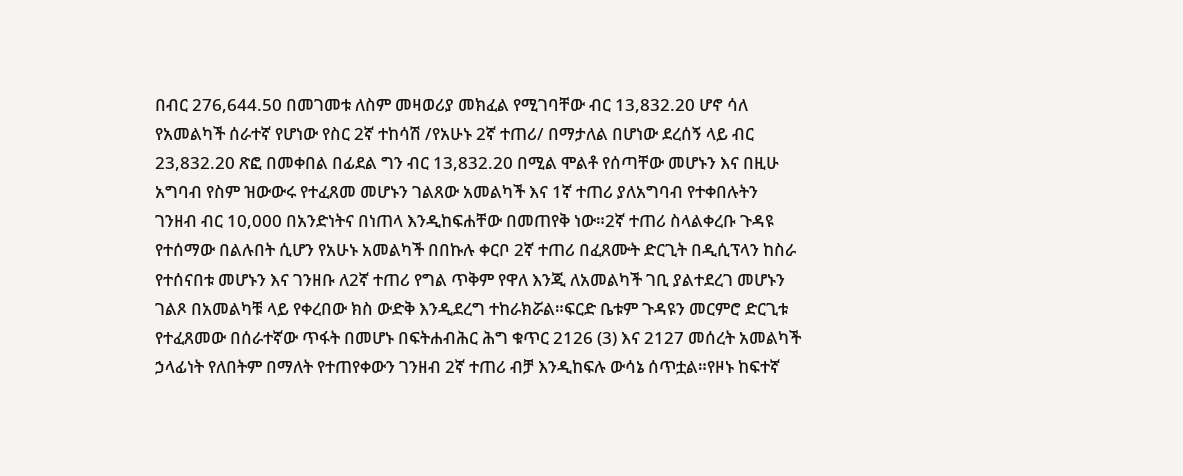በብር 276,644.50 በመገመቱ ለስም መዛወሪያ መክፈል የሚገባቸው ብር 13,832.20 ሆኖ ሳለ የአመልካች ሰራተኛ የሆነው የስር 2ኛ ተከሳሽ /የአሁኑ 2ኛ ተጠሪ/ በማታለል በሆነው ደረሰኝ ላይ ብር 23,832.20 ጽፎ በመቀበል በፊደል ግን ብር 13,832.20 በሚል ሞልቶ የሰጣቸው መሆኑን እና በዚሁ አግባብ የስም ዝውውሩ የተፈጸመ መሆኑን ገልጸው አመልካች እና 1ኛ ተጠሪ ያለአግባብ የተቀበሉትን ገንዘብ ብር 10,000 በአንድነትና በነጠላ እንዲከፍሐቸው በመጠየቅ ነው።2ኛ ተጠሪ ስላልቀረቡ ጉዳዩ የተሰማው በልሉበት ሲሆን የአሁኑ አመልካች በበኩሉ ቀርቦ 2ኛ ተጠሪ በፈጸሙት ድርጊት በዲሲፕላን ከስራ የተሰናበቱ መሆኑን እና ገንዘቡ ለ2ኛ ተጠሪ የግል ጥቅም የዋለ እንጂ ለአመልካች ገቢ ያልተደረገ መሆኑን ገልጾ በአመልካቹ ላይ የቀረበው ክስ ውድቅ እንዲደረግ ተከራክሯል።ፍርድ ቤቱም ጉዳዩን መርምሮ ድርጊቱ የተፈጸመው በሰራተኛው ጥፋት በመሆኑ በፍትሐብሕር ሕግ ቁጥር 2126 (3) እና 2127 መሰረት አመልካች ኃላፊነት የለበትም በማለት የተጠየቀውን ገንዘብ 2ኛ ተጠሪ ብቻ እንዲከፍሉ ውሳኔ ሰጥቷል።የዞኑ ከፍተኛ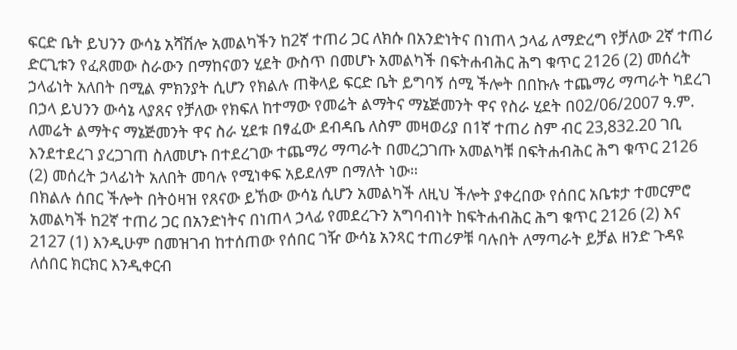ፍርድ ቤት ይህንን ውሳኔ አሻሽሎ አመልካችን ከ2ኛ ተጠሪ ጋር ለክሱ በአንድነትና በነጠላ ኃላፊ ለማድረግ የቻለው 2ኛ ተጠሪ ድርጊቱን የፈጸመው ስራውን በማከናወን ሂደት ውስጥ በመሆኑ አመልካች በፍትሐብሕር ሕግ ቁጥር 2126 (2) መሰረት ኃላፊነት አለበት በሚል ምክንያት ሲሆን የክልሉ ጠቅላይ ፍርድ ቤት ይግባኝ ሰሚ ችሎት በበኩሉ ተጨማሪ ማጣራት ካደረገ በኃላ ይህንን ውሳኔ ላያጸና የቻለው የክፍለ ከተማው የመሬት ልማትና ማኔጅመንት ዋና የስራ ሂደት በ02/06/2007 ዓ.ም.
ለመሬት ልማትና ማኔጅመንት ዋና ስራ ሂደቱ በፃፈው ደብዳቤ ለስም መዛወሪያ በ1ኛ ተጠሪ ስም ብር 23,832.20 ገቢ እንደተደረገ ያረጋገጠ ስለመሆኑ በተደረገው ተጨማሪ ማጣራት በመረጋገጡ አመልካቹ በፍትሐብሕር ሕግ ቁጥር 2126 (2) መሰረት ኃላፊነት አለበት መባሉ የሚነቀፍ አይደለም በማለት ነው።
በክልሉ ሰበር ችሎት በትዕዛዝ የጸናው ይኸው ውሳኔ ሲሆን አመልካች ለዚህ ችሎት ያቀረበው የሰበር አቤቱታ ተመርምሮ አመልካች ከ2ኛ ተጠሪ ጋር በአንድነትና በነጠላ ኃላፊ የመደረጉን አግባብነት ከፍትሐብሕር ሕግ ቁጥር 2126 (2) እና 2127 (1) እንዲሁም በመዝገብ ከተሰጠው የሰበር ገዥ ውሳኔ አንጻር ተጠሪዎቹ ባሉበት ለማጣራት ይቻል ዘንድ ጉዳዩ ለሰበር ክርክር እንዲቀርብ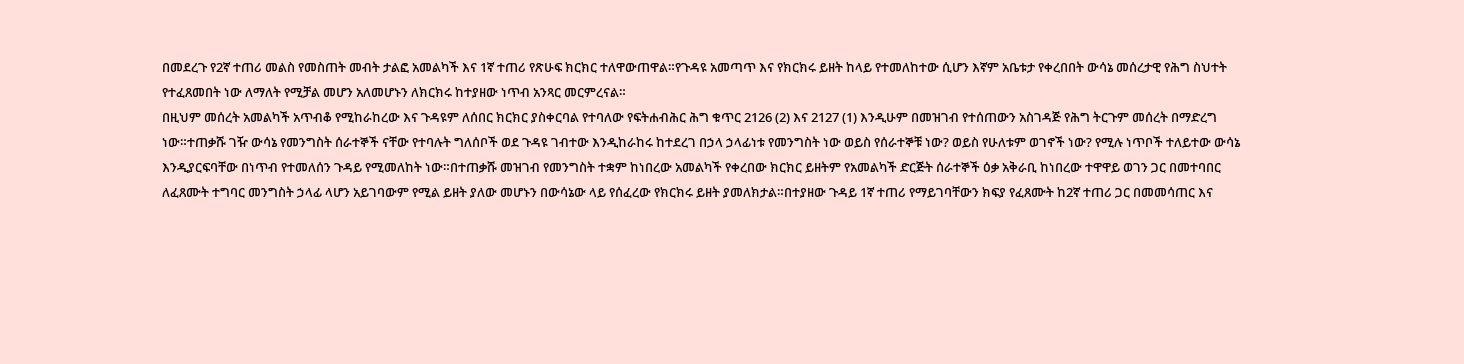በመደረጉ የ2ኛ ተጠሪ መልስ የመስጠት መብት ታልፎ አመልካች እና 1ኛ ተጠሪ የጽሁፍ ክርክር ተለዋውጠዋል።የጉዳዩ አመጣጥ እና የክርክሩ ይዘት ከላይ የተመለከተው ሲሆን እኛም አቤቱታ የቀረበበት ውሳኔ መሰረታዊ የሕግ ስህተት የተፈጸመበት ነው ለማለት የሚቻል መሆን አለመሆኑን ለክርክሩ ከተያዘው ነጥብ አንጻር መርምረናል።
በዚህም መሰረት አመልካች አጥብቆ የሚከራከረው እና ጉዳዩም ለሰበር ክርክር ያስቀርባል የተባለው የፍትሐብሕር ሕግ ቁጥር 2126 (2) እና 2127 (1) እንዲሁም በመዝገብ የተሰጠውን አስገዳጅ የሕግ ትርጉም መሰረት በማድረግ ነው።ተጠቃሹ ገዥ ውሳኔ የመንግስት ሰራተኞች ናቸው የተባሉት ግለሰቦች ወደ ጉዳዩ ገብተው እንዲከራከሩ ከተደረገ በኃላ ኃላፊነቱ የመንግስት ነው ወይስ የሰራተኞቹ ነው? ወይስ የሁለቱም ወገኖች ነው? የሚሉ ነጥቦች ተለይተው ውሳኔ እንዲያርፍባቸው በነጥብ የተመለሰን ጉዳይ የሚመለከት ነው።በተጠቃሹ መዝገብ የመንግስት ተቋም ከነበረው አመልካች የቀረበው ክርክር ይዘትም የአመልካች ድርጅት ሰራተኞች ዕቃ አቅራቢ ከነበረው ተዋዋይ ወገን ጋር በመተባበር ለፈጸሙት ተግባር መንግስት ኃላፊ ላሆን አይገባውም የሚል ይዘት ያለው መሆኑን በውሳኔው ላይ የሰፈረው የክርክሩ ይዘት ያመለክታል።በተያዘው ጉዳይ 1ኛ ተጠሪ የማይገባቸውን ክፍያ የፈጸሙት ከ2ኛ ተጠሪ ጋር በመመሳጠር እና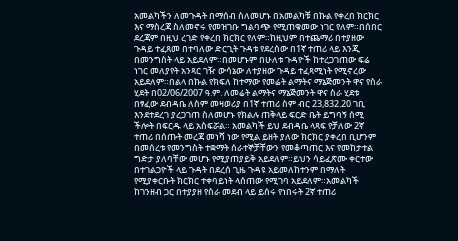አመልካችን ለመጉዳት በማሰብ ስለመሆኑ በአመልካቹ በኩል የቀረበ ክርክር እና ማስረጃ ስለመኖሩ የመዝገቡ ግልባጭ የሚጠቁመው ነገር የለም።በሰበር ደረጃም በዚህ ረገድ የቀረበ ክርክር የለም።ከዚህም በተጨማሪ በተያዘው ጉዳይ ተፈጸመ በተባለው ድርጊት ጉዳቱ የደረሰው በ1ኛ ተጠሪ ላይ እንጂ በመንግስት ላይ አይደለም።በመሆኑም በሁለቱ ጉዳዮች ከተረጋገጠው ፍሬ ነገር መለያየት አንጻር ገዥ ውሳኔው ለተያዘው ጉዳይ ተፈጻሚነት የሚኖረው አይደለም።በልላ በኩል የክፍለ ከተማው የመሬት ልማትና ማኔጅመንት ዋና የስራ ሂደት በ02/06/2007 ዓ.ም. ለመሬት ልማትና ማኔጅመንት ዋና ስራ ሂደቱ በፃፈው ደብዳቤ ለስም መዛወሪያ በ1ኛ ተጠሪ ስም ብር 23,832.20 ገቢ እንደተደረገ ያረጋገጠ ስለመሆኑ የክልሉ ጠቅላይ ፍርድ ቤት ይግባኝ ሰሚ ችሎት በፍርዱ ላይ አስፍሯል። አመልካች ይህ ደብዳቤ ላጻፍ የቻለው 2ኛ ተጠሪ በሰጡት መረጃ መነሻ ነው የሚል ይዘት ያለው ክርክር ያቀረበ ቢሆንም በመሰረቱ የመንግስት ተቋማት ሰራተኞቻቸውን የመቆጣጠር እና የመከታተል ግድታ ያለባቸው መሆኑ የሚያጠያይቅ አይደለም።ይህን ሳይፈጽሙ ቀርተው በተገልጋዮች ላይ ጉዳት በደረሰ ጊዜ ጉዳዩ አይመለከተንም በማለት የሚያቀርቡት ክርክር ተቀባይነት ላሰጠው የሚገባ አይደለም።አመልካች ከገንዘብ ጋር በተያያዘ የስራ መደብ ላይ ይሰሩ የነበሩት 2ኛ ተጠሪ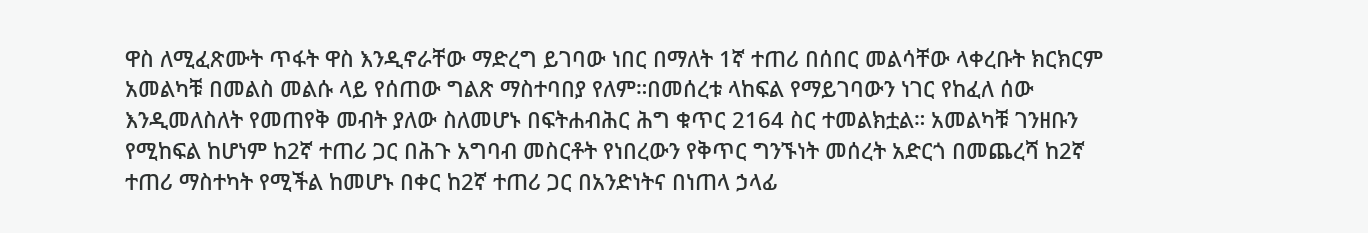ዋስ ለሚፈጽሙት ጥፋት ዋስ እንዲኖራቸው ማድረግ ይገባው ነበር በማለት 1ኛ ተጠሪ በሰበር መልሳቸው ላቀረቡት ክርክርም አመልካቹ በመልስ መልሱ ላይ የሰጠው ግልጽ ማስተባበያ የለም።በመሰረቱ ላከፍል የማይገባውን ነገር የከፈለ ሰው እንዲመለስለት የመጠየቅ መብት ያለው ስለመሆኑ በፍትሐብሕር ሕግ ቁጥር 2164 ስር ተመልክቷል። አመልካቹ ገንዘቡን የሚከፍል ከሆነም ከ2ኛ ተጠሪ ጋር በሕጉ አግባብ መስርቶት የነበረውን የቅጥር ግንኙነት መሰረት አድርጎ በመጨረሻ ከ2ኛ ተጠሪ ማስተካት የሚችል ከመሆኑ በቀር ከ2ኛ ተጠሪ ጋር በአንድነትና በነጠላ ኃላፊ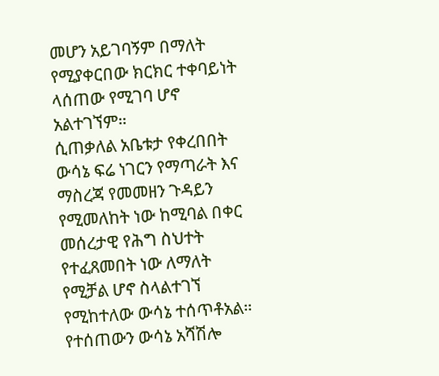መሆን አይገባኝም በማለት የሚያቀርበው ክርክር ተቀባይነት ላሰጠው የሚገባ ሆኖ አልተገኘም።
ሲጠቃለል አቤቱታ የቀረበበት ውሳኔ ፍሬ ነገርን የማጣራት እና ማስረጃ የመመዘን ጉዳይን የሚመለከት ነው ከሚባል በቀር መሰረታዊ የሕግ ስህተት የተፈጸመበት ነው ለማለት የሚቻል ሆኖ ስላልተገኘ የሚከተለው ውሳኔ ተሰጥቶአል።
የተሰጠውን ውሳኔ አሻሽሎ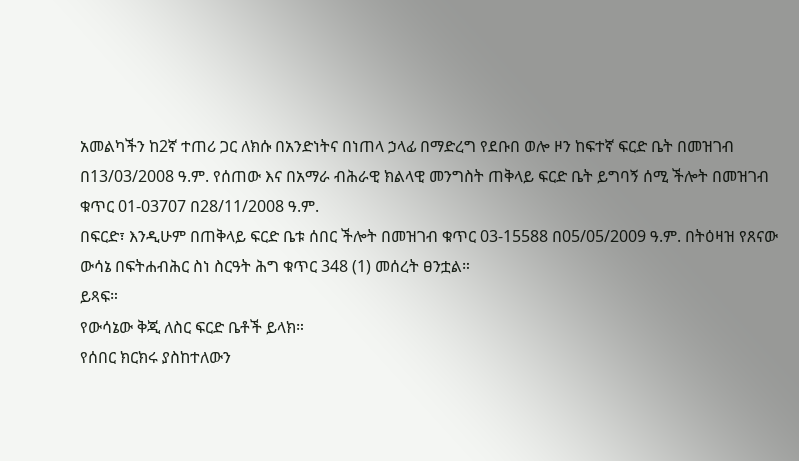አመልካችን ከ2ኛ ተጠሪ ጋር ለክሱ በአንድነትና በነጠላ ኃላፊ በማድረግ የደቡበ ወሎ ዞን ከፍተኛ ፍርድ ቤት በመዝገብ በ13/03/2008 ዓ.ም. የሰጠው እና በአማራ ብሕራዊ ክልላዊ መንግስት ጠቅላይ ፍርድ ቤት ይግባኝ ሰሚ ችሎት በመዝገብ ቁጥር 01-03707 በ28/11/2008 ዓ.ም.
በፍርድ፣ እንዲሁም በጠቅላይ ፍርድ ቤቱ ሰበር ችሎት በመዝገብ ቁጥር 03-15588 በ05/05/2009 ዓ.ም. በትዕዛዝ የጸናው ውሳኔ በፍትሐብሕር ስነ ስርዓት ሕግ ቁጥር 348 (1) መሰረት ፀንቷል።
ይጻፍ።
የውሳኔው ቅጂ ለስር ፍርድ ቤቶች ይላክ።
የሰበር ክርክሩ ያስከተለውን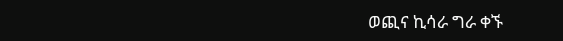ወጪና ኪሳራ ግራ ቀኙ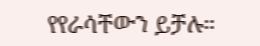የየራሳቸውን ይቻሉ።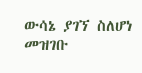ውሳኔ ያገኘ ስለሆነ መዝገቡ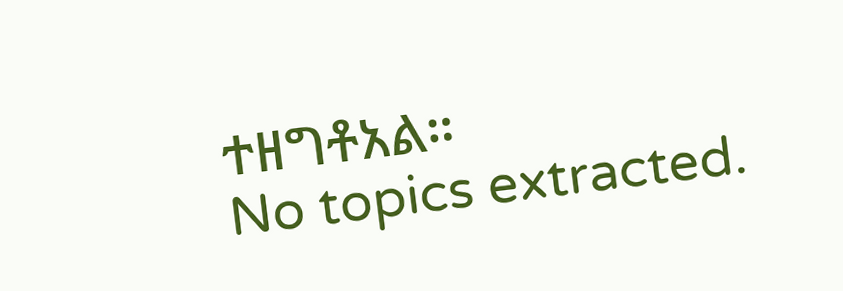ተዘግቶአል።
No topics extracted.